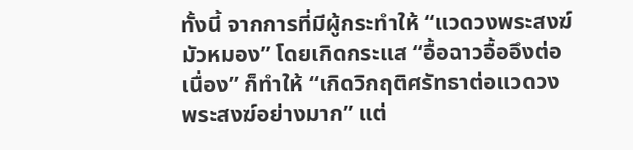ทั้งนี้ จากการที่มีผู้กระทำให้ “แวดวงพระสงฆ์มัวหมอง” โดยเกิดกระแส “อื้อฉาวอื้ออึงต่อเนื่อง” ก็ทำให้ “เกิดวิกฤติศรัทธาต่อแวดวงพระสงฆ์อย่างมาก” แต่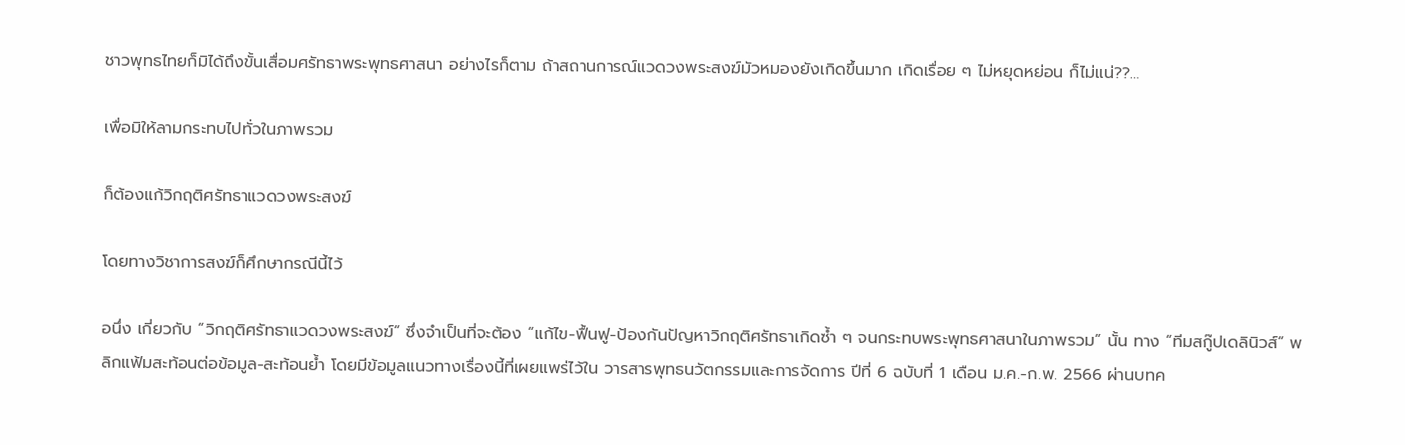ชาวพุทธไทยก็มิได้ถึงขั้นเสื่อมศรัทธาพระพุทธศาสนา อย่างไรก็ตาม ถ้าสถานการณ์แวดวงพระสงฆ์มัวหมองยังเกิดขึ้นมาก เกิดเรื่อย ๆ ไม่หยุดหย่อน ก็ไม่แน่??…

เพื่อมิให้ลามกระทบไปทั่วในภาพรวม

ก็ต้องแก้วิกฤติศรัทธาแวดวงพระสงฆ์

โดยทางวิชาการสงฆ์ก็ศึกษากรณีนี้ไว้

อนึ่ง เกี่ยวกับ “วิกฤติศรัทธาแวดวงพระสงฆ์” ซึ่งจำเป็นที่จะต้อง “แก้ไข-ฟื้นฟู-ป้องกันปัญหาวิกฤติศรัทธาเกิดซ้ำ ๆ จนกระทบพระพุทธศาสนาในภาพรวม” นั้น ทาง “ทีมสกู๊ปเดลินิวส์” พลิกแฟ้มสะท้อนต่อข้อมูล-สะท้อนย้ำ โดยมีข้อมูลแนวทางเรื่องนี้ที่เผยแพร่ไว้ใน วารสารพุทธนวัตกรรมและการจัดการ ปีที่ 6 ฉบับที่ 1 เดือน ม.ค.-ก.พ. 2566 ผ่านบทค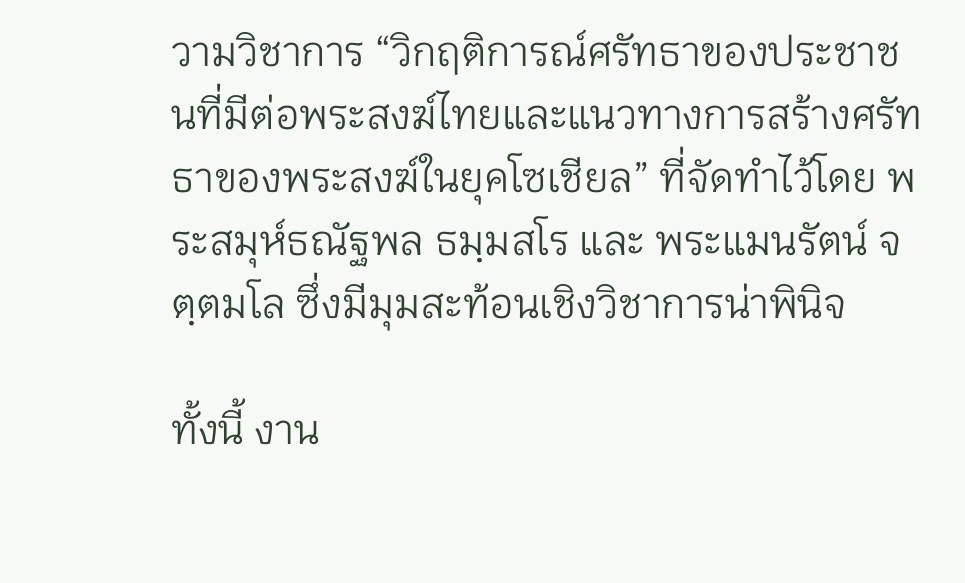วามวิชาการ “วิกฤติการณ์ศรัทธาของประชาชนที่มีต่อพระสงฆ์ไทยและแนวทางการสร้างศรัทธาของพระสงฆ์ในยุคโซเชียล” ที่จัดทำไว้โดย พระสมุห์ธณัฐพล ธมฺมสโร และ พระแมนรัตน์ จตฺตมโล ซึ่งมีมุมสะท้อนเชิงวิชาการน่าพินิจ

ทั้งนี้ งาน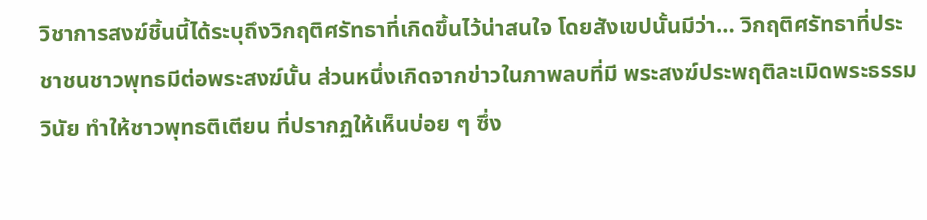วิชาการสงฆ์ชิ้นนี้ได้ระบุถึงวิกฤติศรัทธาที่เกิดขึ้นไว้น่าสนใจ โดยสังเขปนั้นมีว่า… วิกฤติศรัทธาที่ประชาชนชาวพุทธมีต่อพระสงฆ์นั้น ส่วนหนึ่งเกิดจากข่าวในภาพลบที่มี พระสงฆ์ประพฤติละเมิดพระธรรมวินัย ทำให้ชาวพุทธติเตียน ที่ปรากฏให้เห็นบ่อย ๆ ซึ่ง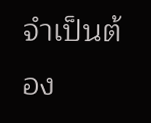จำเป็นต้อง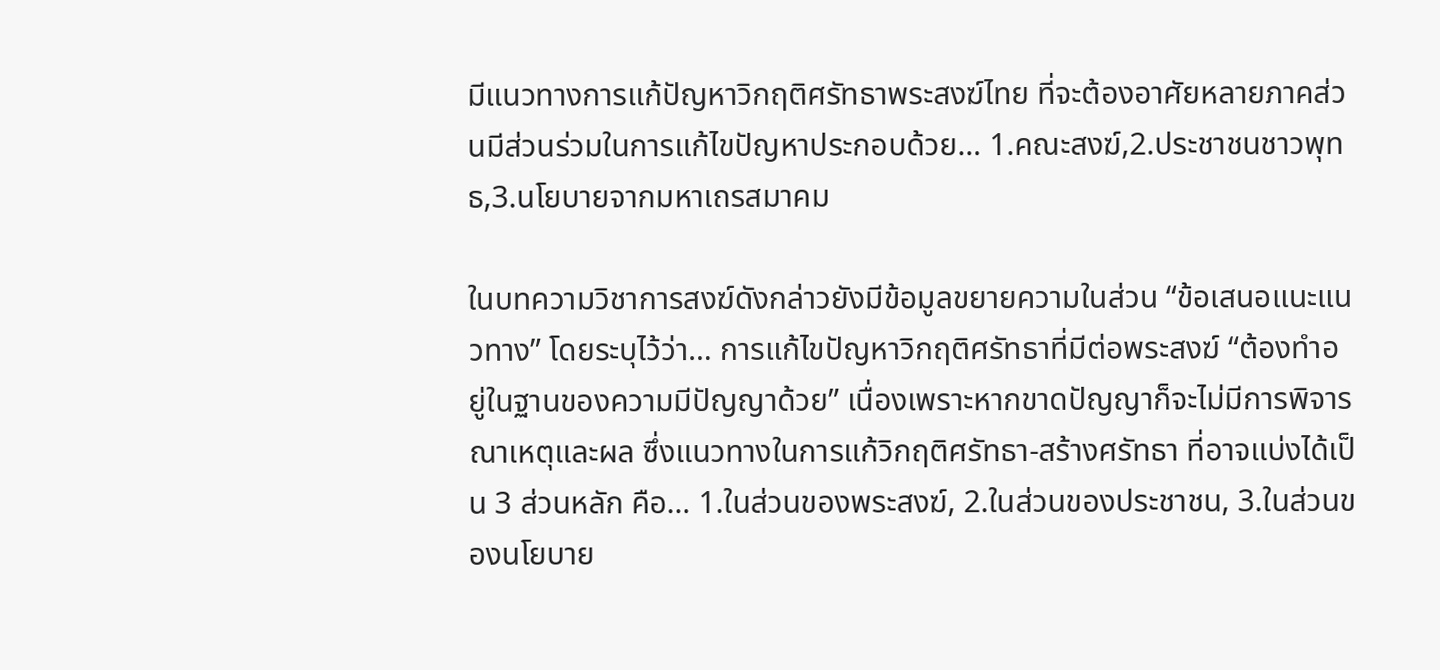มีแนวทางการแก้ปัญหาวิกฤติศรัทธาพระสงฆ์ไทย ที่จะต้องอาศัยหลายภาคส่วนมีส่วนร่วมในการแก้ไขปัญหาประกอบด้วย… 1.คณะสงฆ์,2.ประชาชนชาวพุทธ,3.นโยบายจากมหาเถรสมาคม

ในบทความวิชาการสงฆ์ดังกล่าวยังมีข้อมูลขยายความในส่วน “ข้อเสนอแนะแนวทาง” โดยระบุไว้ว่า… การแก้ไขปัญหาวิกฤติศรัทธาที่มีต่อพระสงฆ์ “ต้องทำอยู่ในฐานของความมีปัญญาด้วย” เนื่องเพราะหากขาดปัญญาก็จะไม่มีการพิจารณาเหตุและผล ซึ่งแนวทางในการแก้วิกฤติศรัทธา-สร้างศรัทธา ที่อาจแบ่งได้เป็น 3 ส่วนหลัก คือ… 1.ในส่วนของพระสงฆ์, 2.ในส่วนของประชาชน, 3.ในส่วนของนโยบาย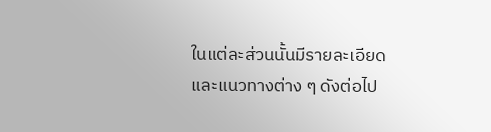ในแต่ละส่วนนั้นมีรายละเอียดและแนวทางต่าง ๆ ดังต่อไป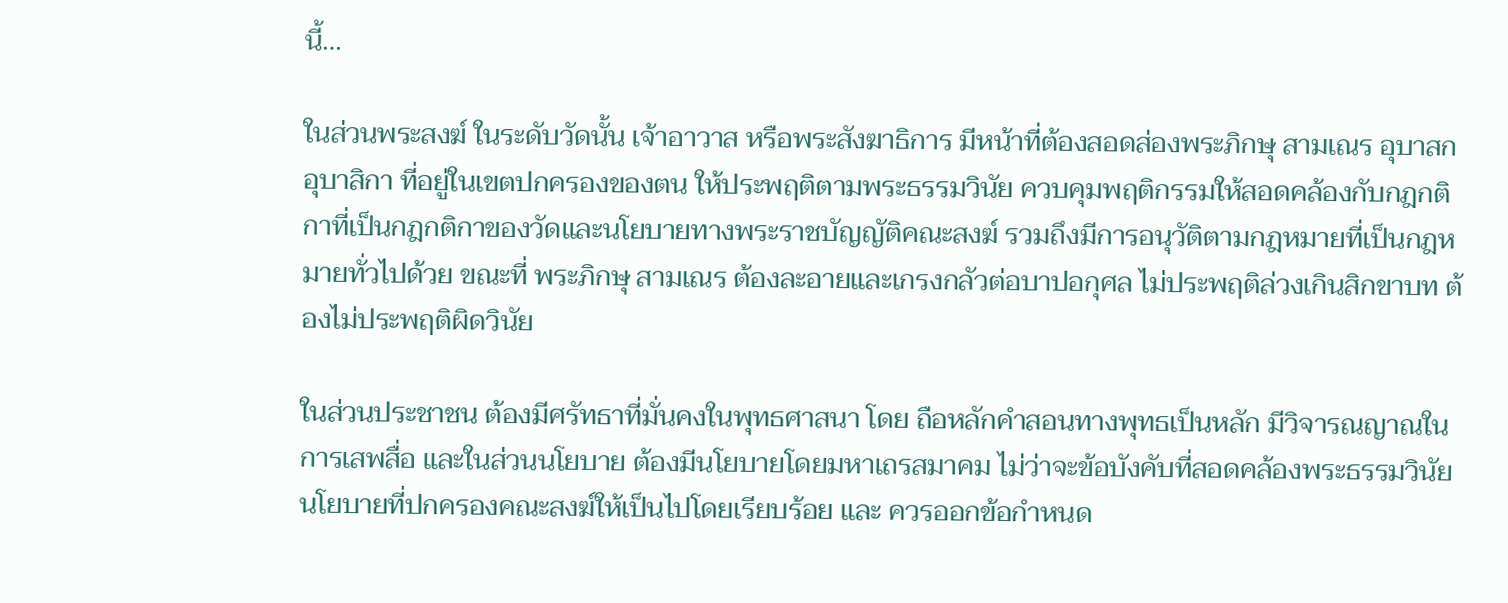นี้…

ในส่วนพระสงฆ์ ในระดับวัดนั้น เจ้าอาวาส หรือพระสังฆาธิการ มีหน้าที่ต้องสอดส่องพระภิกษุ สามเณร อุบาสก อุบาสิกา ที่อยู่ในเขตปกครองของตน ให้ประพฤติตามพระธรรมวินัย ควบคุมพฤติกรรมให้สอดคล้องกับกฎกติกาที่เป็นกฎกติกาของวัดและนโยบายทางพระราชบัญญัติคณะสงฆ์ รวมถึงมีการอนุวัติตามกฎหมายที่เป็นกฎหมายทั่วไปด้วย ขณะที่ พระภิกษุ สามเณร ต้องละอายและเกรงกลัวต่อบาปอกุศล ไม่ประพฤติล่วงเกินสิกขาบท ต้องไม่ประพฤติผิดวินัย

ในส่วนประชาชน ต้องมีศรัทธาที่มั่นคงในพุทธศาสนา โดย ถือหลักคำสอนทางพุทธเป็นหลัก มีวิจารณญาณในการเสพสื่อ และในส่วนนโยบาย ต้องมีนโยบายโดยมหาเถรสมาคม ไม่ว่าจะข้อบังคับที่สอดคล้องพระธรรมวินัย นโยบายที่ปกครองคณะสงฆ์ให้เป็นไปโดยเรียบร้อย และ ควรออกข้อกำหนด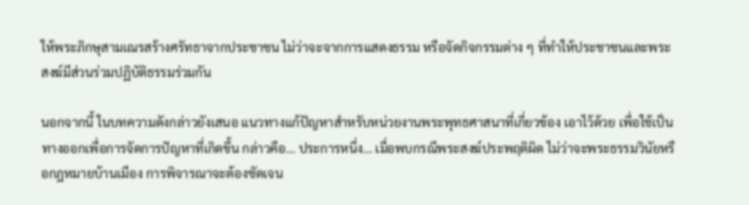ให้พระภิกษุสามเณรสร้างศรัทธาจากประชาชน ไม่ว่าจะจากการแสดงธรรม หรือจัดกิจกรรมต่าง ๆ ที่ทำให้ประชาชนและพระสงฆ์มีส่วนร่วมปฏิบัติธรรมร่วมกัน

นอกจากนี้ ในบทความดังกล่าวยังเสนอ แนวทางแก้ปัญหาสำหรับหน่วยงานพระพุทธศาสนาที่เกี่ยวข้อง เอาไว้ด้วย เพื่อใช้เป็นทางออกเพื่อการจัดการปัญหาที่เกิดขึ้น กล่าวคือ… ประการหนึ่ง… เมื่อพบกรณีพระสงฆ์ประพฤติผิด ไม่ว่าจะพระธรรมวินัยหรือกฎหมายบ้านเมือง การพิจารณาจะต้องชัดเจน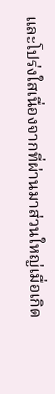และโปร่งใสเนื่องจากที่ผ่านมาส่วนใหญ่เมื่อเกิด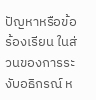ปัญหาหรือข้อร้องเรียน ในส่วนของการระงับอธิกรณ์ ห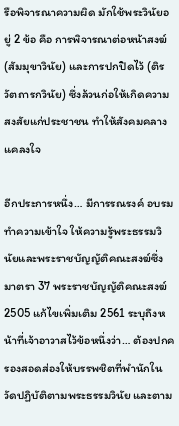รือพิจารณาความผิด มักใช้พระวินัยอยู่ 2 ข้อ คือ การพิจารณาต่อหน้าสงฆ์ (สัมมุขาวินัย) และการปกปิดไว้ (ติรวัตถารกวินัย) ซึ่งล้วนก่อให้เกิดความสงสัยแก่ประชาชน ทำให้สังคมคลางแคลงใจ

อีกประการหนึ่ง… มีการรณรงค์ อบรม ทำความเข้าใจ ให้ความรู้พระธรรมวินัยและพระราชบัญญัติคณะสงฆ์ซึ่งมาตรา 37 พระราชบัญญัติคณะสงฆ์ 2505 แก้ไขเพิ่มเติม 2561 ระบุถึงหน้าที่เจ้าอาวาสไว้ข้อหนึ่งว่า… ต้องปกครองสอดส่องให้บรรพชิตที่พำนักในวัดปฏิบัติตามพระธรรมวินัย และตาม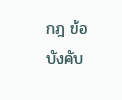กฎ ข้อบังคับ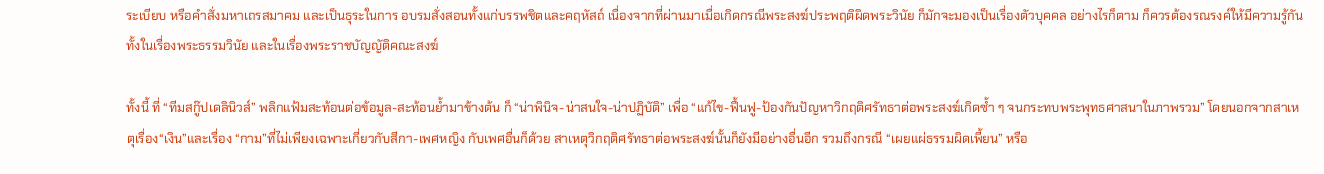ระเบียบ หรือคำสั่งมหาเถรสมาคม และเป็นธุระในการ อบรมสั่งสอนทั้งแก่บรรพชิตและคฤหัสถ์ เนื่องจากที่ผ่านมาเมื่อเกิดกรณีพระสงฆ์ประพฤติผิดพระวินัย ก็มักจะมองเป็นเรื่องตัวบุคคล อย่างไรก็ตาม ก็ควรต้องรณรงค์ให้มีความรู้กันทั้งในเรื่องพระธรรมวินัย และในเรื่องพระราชบัญญัติคณะสงฆ์

ทั้งนี้ ที่ “ทีมสกู๊ปเดลินิวส์” พลิกแฟ้มสะท้อนต่อข้อมูล-สะท้อนย้ำมาข้างต้น ก็ “น่าพินิจ-น่าสนใจ-น่าปฏิบัติ” เพื่อ “แก้ไข-ฟื้นฟู-ป้องกันปัญหาวิกฤติศรัทธาต่อพระสงฆ์เกิดซ้ำ ๆ จนกระทบพระพุทธศาสนาในภาพรวม” โดยนอกจากสาเหตุเรื่อง“เงิน”และเรื่อง “กาม”ที่ไม่เพียงเฉพาะเกี่ยวกับสีกา-เพศหญิง กับเพศอื่นก็ด้วย สาเหตุวิกฤติศรัทธาต่อพระสงฆ์นั้นก็ยังมีอย่างอื่นอีก รวมถึงกรณี “เผยแผ่ธรรมผิดเพี้ยน” หรือ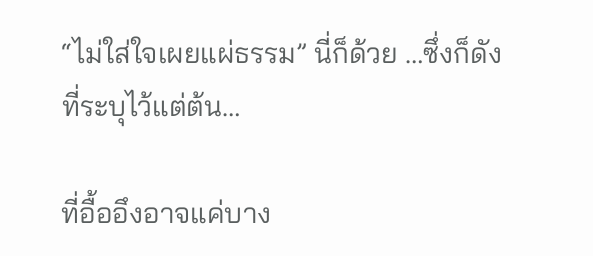“ไม่ใส่ใจเผยแผ่ธรรม” นี่ก็ด้วย …ซึ่งก็ดังที่ระบุไว้แต่ต้น…

ที่อื้ออึงอาจแค่บาง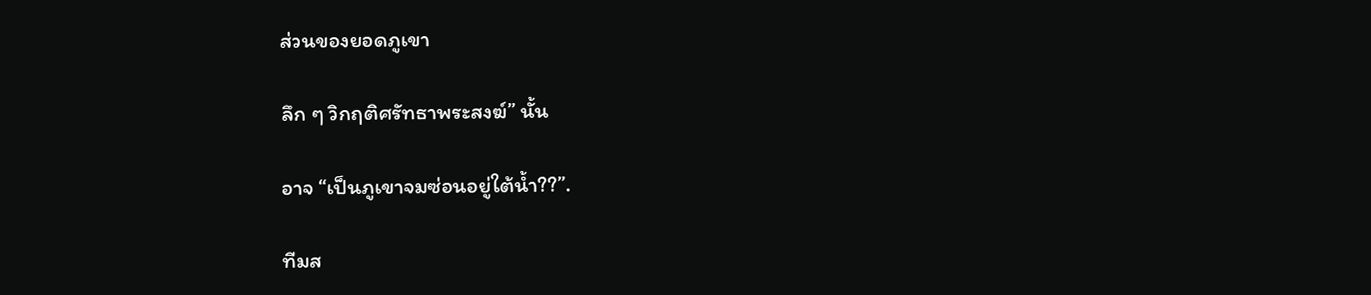ส่วนของยอดภูเขา

ลึก ๆ วิกฤติศรัทธาพระสงฆ์” นั้น

อาจ “เป็นภูเขาจมซ่อนอยู่ใต้น้ำ??”.

ทีมส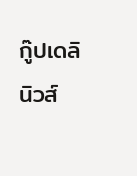กู๊ปเดลินิวส์